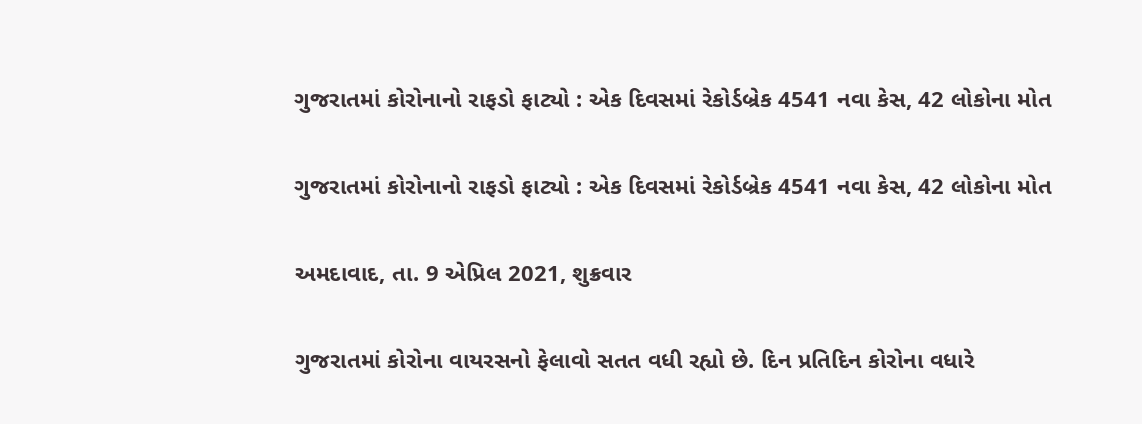ગુજરાતમાં કોરોનાનો રાફડો ફાટ્યો : એક દિવસમાં રેકોર્ડબ્રેક 4541 નવા કેસ, 42 લોકોના મોત

ગુજરાતમાં કોરોનાનો રાફડો ફાટ્યો : એક દિવસમાં રેકોર્ડબ્રેક 4541 નવા કેસ, 42 લોકોના મોત

અમદાવાદ, તા. 9 એપ્રિલ 2021, શુક્રવાર

ગુજરાતમાં કોરોના વાયરસનો ફેલાવો સતત વધી રહ્યો છે. દિન પ્રતિદિન કોરોના વધારે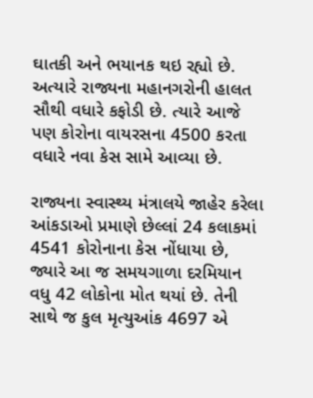ઘાતકી અને ભયાનક થઇ રહ્યો છે. અત્યારે રાજ્યના મહાનગરોની હાલત સૌથી વધારે કફોડી છે. ત્યારે આજે પણ કોરોના વાયરસના 4500 કરતા વધારે નવા કેસ સામે આવ્યા છે.

રાજ્યના સ્વાસ્થ્ય મંત્રાલયે જાહેર કરેલા આંકડાઓ પ્રમાણે છેલ્લાં 24 કલાકમાં 4541 કોરોનાના કેસ નોંધાયા છે, જ્યારે આ જ સમયગાળા દરમિયાન વધુ 42 લોકોના મોત થયાં છે. તેની સાથે જ કુલ મૃત્યુઆંક 4697 એ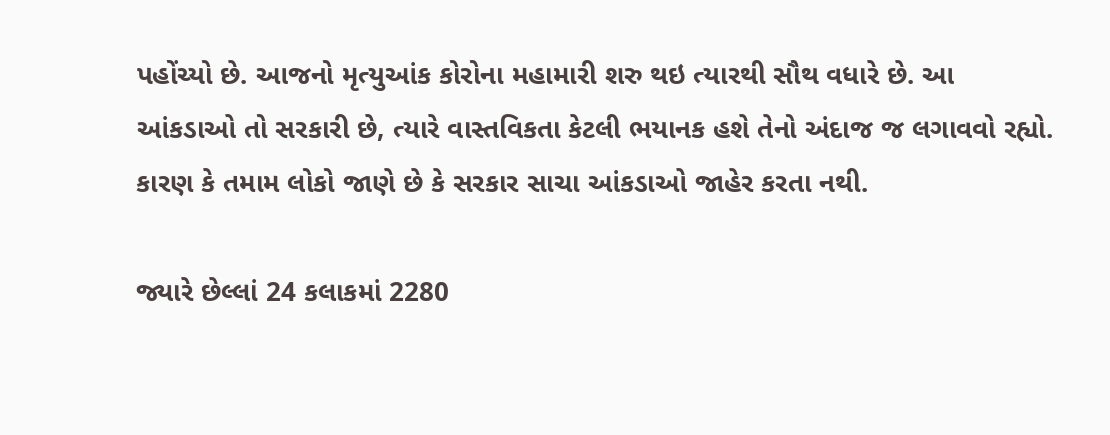પહોંચ્યો છે. આજનો મૃત્યુઆંક કોરોના મહામારી શરુ થઇ ત્યારથી સૌથ વધારે છે. આ આંકડાઓ તો સરકારી છે, ત્યારે વાસ્તવિકતા કેટલી ભયાનક હશે તેનો અંદાજ જ લગાવવો રહ્યો. કારણ કે તમામ લોકો જાણે છે કે સરકાર સાચા આંકડાઓ જાહેર કરતા નથી.

જ્યારે છેલ્લાં 24 કલાકમાં 2280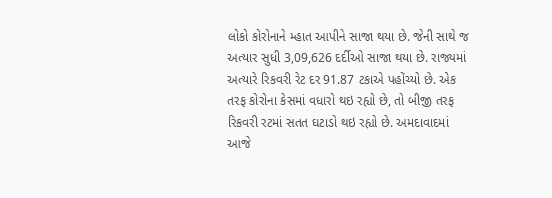લોકો કોરોનાને મ્હાત આપીને સાજા થયા છે. જેની સાથે જ અત્યાર સુધી 3,09,626 દર્દીઓ સાજા થયા છે. રાજ્યમાં અત્યારે રિકવરી રેટ દર 91.87 ટકાએ પહોંચ્યો છે. એક તરફ કોરોના કેસમાં વધારો થઇ રહ્યો છે, તો બીજી તરફ રિકવરી રટમાં સતત ઘટાડો થઇ રહ્યો છે. અમદાવાદમાં આજે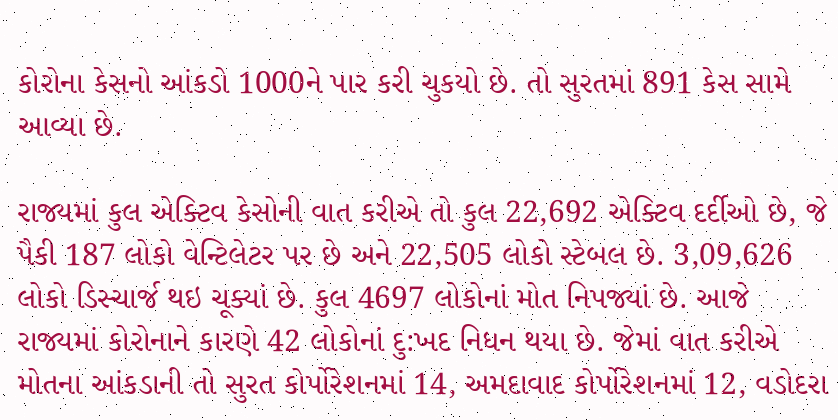કોરોના કેસનો આંકડો 1000ને પાર કરી ચુકયો છે. તો સુરતમાં 891 કેસ સામે આવ્યા છે.

રાજ્યમાં કુલ એક્ટિવ કેસોની વાત કરીએ તો કુલ 22,692 એક્ટિવ દર્દીઓ છે, જે પૈકી 187 લોકો વેન્ટિલેટર પર છે અને 22,505 લોકો સ્ટેબલ છે. 3,09,626 લોકો ડિસ્ચાર્જ થઇ ચૂક્યાં છે. કુલ 4697 લોકોનાં મોત નિપજ્યાં છે. આજે રાજ્યમાં કોરોનાને કારણે 42 લોકોનાં દુ:ખદ નિધન થયા છે. જેમાં વાત કરીએ મોતના આંકડાની તો સુરત કોર્પોરેશનમાં 14, અમદાવાદ કોર્પોરેશનમાં 12, વડોદરા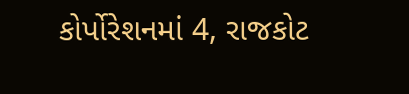કોર્પોરેશનમાં 4, રાજકોટ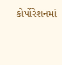કોર્પોરેશનમાં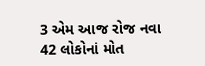3 એમ આજ રોજ નવા 42 લોકોનાં મોત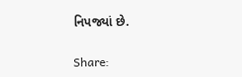નિપજ્યાં છે.

Share: